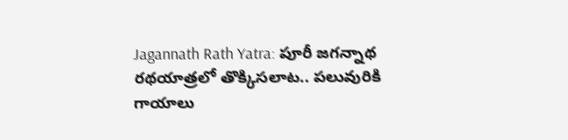Jagannath Rath Yatra: పూరీ జగన్నాథ రథయాత్రలో తొక్కిసలాట.. పలువురికి గాయాలు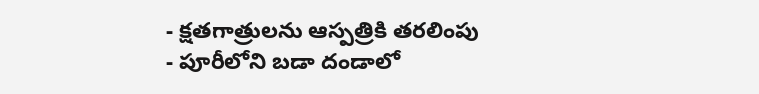- క్షతగాత్రులను ఆస్పత్రికి తరలింపు
- పూరీలోని బడా దండాలో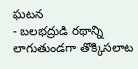ఘటన
- బలభద్రుడి రథాన్ని లాగుతుండగా తొక్కిసలాట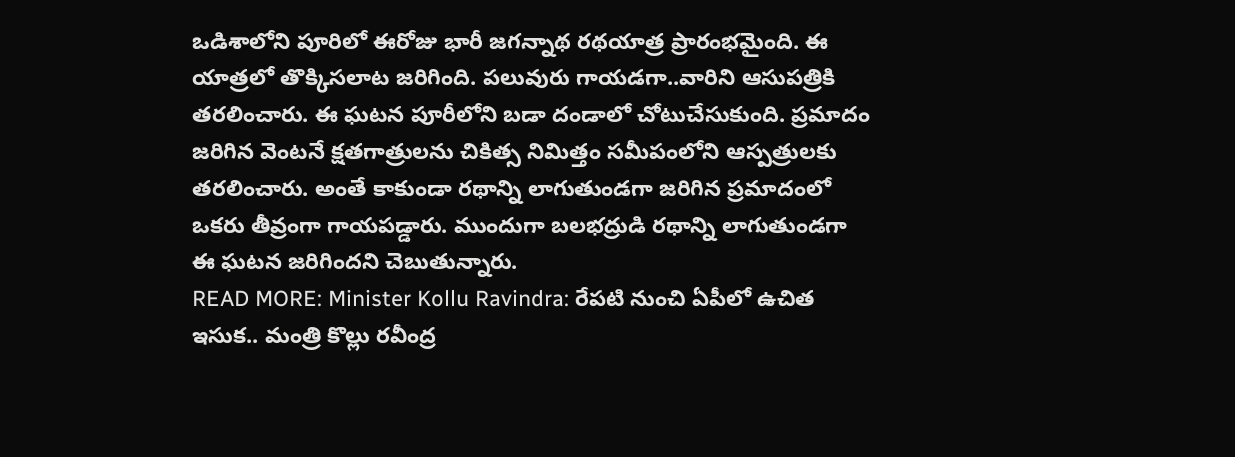ఒడిశాలోని పూరిలో ఈరోజు భారీ జగన్నాథ రథయాత్ర ప్రారంభమైంది. ఈ యాత్రలో తొక్కిసలాట జరిగింది. పలువురు గాయడగా..వారిని ఆసుపత్రికి తరలించారు. ఈ ఘటన పూరీలోని బడా దండాలో చోటుచేసుకుంది. ప్రమాదం జరిగిన వెంటనే క్షతగాత్రులను చికిత్స నిమిత్తం సమీపంలోని ఆస్పత్రులకు తరలించారు. అంతే కాకుండా రథాన్ని లాగుతుండగా జరిగిన ప్రమాదంలో ఒకరు తీవ్రంగా గాయపడ్డారు. ముందుగా బలభద్రుడి రథాన్ని లాగుతుండగా ఈ ఘటన జరిగిందని చెబుతున్నారు.
READ MORE: Minister Kollu Ravindra: రేపటి నుంచి ఏపీలో ఉచిత ఇసుక.. మంత్రి కొల్లు రవీంద్ర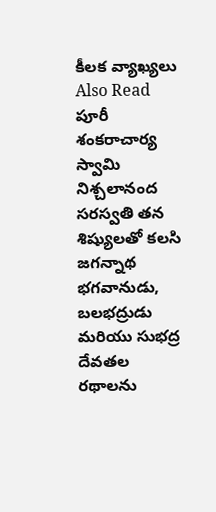కీలక వ్యాఖ్యలు
Also Read
పూరీ శంకరాచార్య స్వామి నిశ్చలానంద సరస్వతి తన శిష్యులతో కలసి జగన్నాథ భగవానుడు, బలభద్రుడు మరియు సుభద్ర దేవతల రథాలను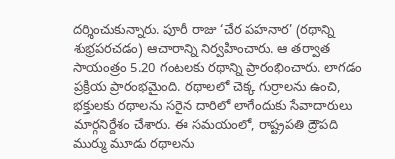దర్శించుకున్నారు. పూరీ రాజు ‘చేర పహనార’ (రథాన్ని శుభ్రపరచడం) ఆచారాన్ని నిర్వహించారు. ఆ తర్వాత సాయంత్రం 5.20 గంటలకు రథాన్ని ప్రారంభించారు. లాగడం ప్రక్రియ ప్రారంభమైంది. రథాలలో చెక్క గుర్రాలను ఉంచి, భక్తులకు రథాలను సరైన దారిలో లాగేందుకు సేవాదారులు మార్గనిర్దేశం చేశారు. ఈ సమయంలో, రాష్ట్రపతి ద్రౌపది ముర్ము మూడు రథాలను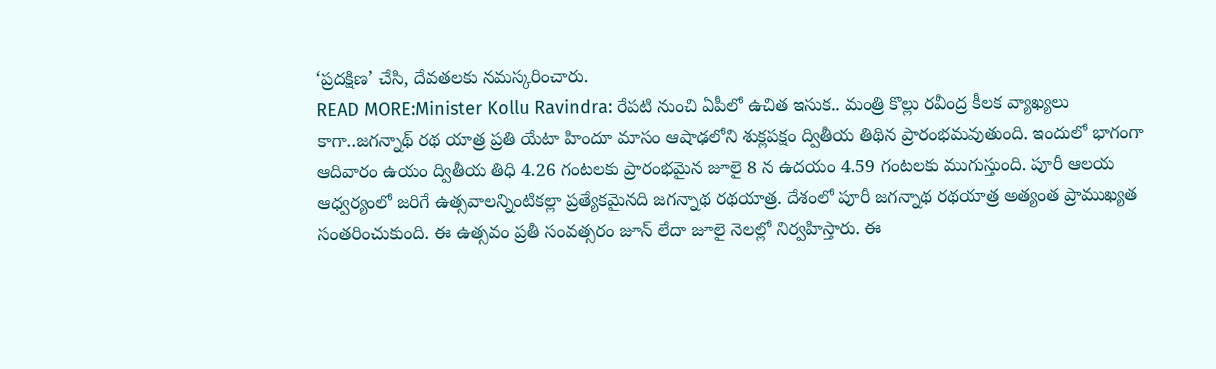‘ప్రదక్షిణ’ చేసి, దేవతలకు నమస్కరించారు.
READ MORE:Minister Kollu Ravindra: రేపటి నుంచి ఏపీలో ఉచిత ఇసుక.. మంత్రి కొల్లు రవీంద్ర కీలక వ్యాఖ్యలు
కాగా..జగన్నాథ్ రథ యాత్ర ప్రతి యేటా హిందూ మాసం ఆషాఢలోని శుక్లపక్షం ద్వితీయ తిథిన ప్రారంభమవుతుంది. ఇందులో భాగంగా ఆదివారం ఉయం ద్వితీయ తిధి 4.26 గంటలకు ప్రారంభమైన జూలై 8 న ఉదయం 4.59 గంటలకు ముగుస్తుంది. పూరీ ఆలయ ఆధ్వర్యంలో జరిగే ఉత్సవాలన్నింటికల్లా ప్రత్యేకమైనది జగన్నాథ రథయాత్ర. దేశంలో పూరీ జగన్నాథ రథయాత్ర అత్యంత ప్రాముఖ్యత సంతరించుకుంది. ఈ ఉత్సవం ప్రతీ సంవత్సరం జూన్ లేదా జూలై నెలల్లో నిర్వహిస్తారు. ఈ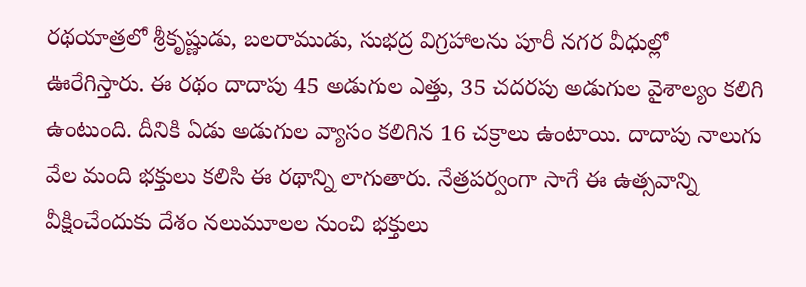రథయాత్రలో శ్రీకృష్ణుడు, బలరాముడు, సుభద్ర విగ్రహాలను పూరీ నగర వీధుల్లో ఊరేగిస్తారు. ఈ రథం దాదాపు 45 అడుగుల ఎత్తు, 35 చదరపు అడుగుల వైశాల్యం కలిగి ఉంటుంది. దీనికి ఏడు అడుగుల వ్యాసం కలిగిన 16 చక్రాలు ఉంటాయి. దాదాపు నాలుగు వేల మంది భక్తులు కలిసి ఈ రథాన్ని లాగుతారు. నేత్రపర్వంగా సాగే ఈ ఉత్సవాన్ని వీక్షించేందుకు దేశం నలుమూలల నుంచి భక్తులు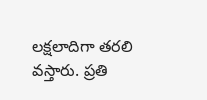లక్షలాదిగా తరలి వస్తారు. ప్రతి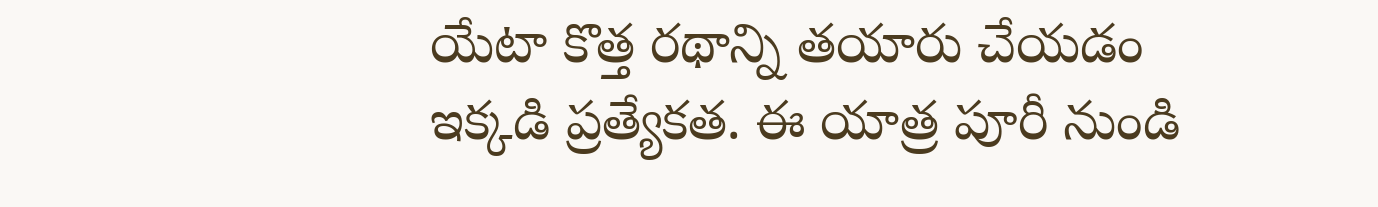యేటా కొత్త రథాన్ని తయారు చేయడం ఇక్కడి ప్రత్యేకత. ఈ యాత్ర పూరీ నుండి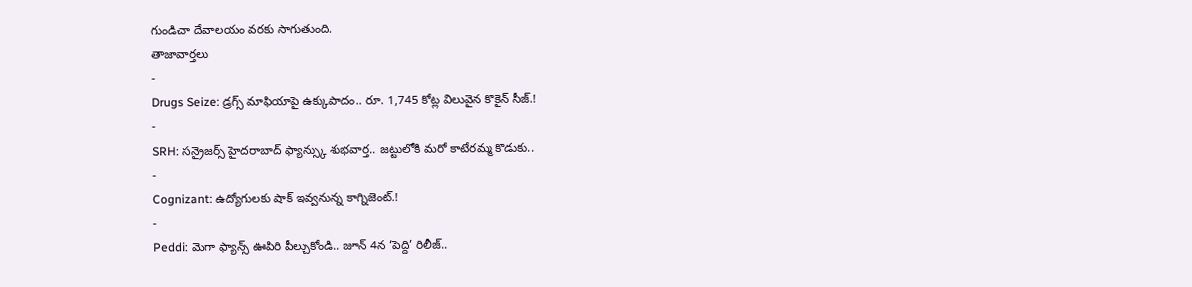గుండిచా దేవాలయం వరకు సాగుతుంది.
తాజావార్తలు
-
Drugs Seize: డ్రగ్స్ మాఫియాపై ఉక్కుపాదం.. రూ. 1,745 కోట్ల విలువైన కొకైన్ సీజ్.!
-
SRH: సన్రైజర్స్ హైదరాబాద్ ఫ్యాన్స్కు శుభవార్త.. జట్టులోకి మరో కాటేరమ్మ కొడుకు..
-
Cognizant: ఉద్యోగులకు షాక్ ఇవ్వనున్న కాగ్నిజెంట్.!
-
Peddi: మెగా ఫ్యాన్స్ ఊపిరి పీల్చుకోండి.. జూన్ 4న ‘పెద్ది’ రిలీజ్..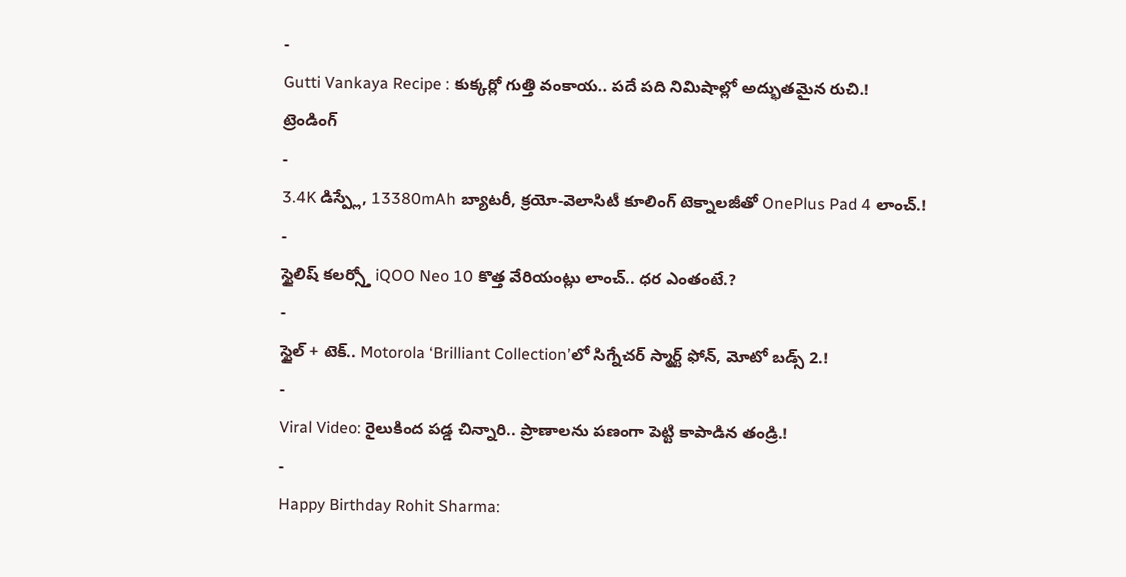-
Gutti Vankaya Recipe : కుక్కర్లో గుత్తి వంకాయ.. పదే పది నిమిషాల్లో అద్భుతమైన రుచి.!
ట్రెండింగ్
-
3.4K డిస్ప్లే, 13380mAh బ్యాటరీ, క్రయో-వెలాసిటీ కూలింగ్ టెక్నాలజీతో OnePlus Pad 4 లాంచ్.!
-
స్టైలిష్ కలర్స్తో iQOO Neo 10 కొత్త వేరియంట్లు లాంచ్.. ధర ఎంతంటే.?
-
స్టైల్ + టెక్.. Motorola ‘Brilliant Collection’లో సిగ్నేచర్ స్మార్ట్ ఫోన్, మోటో బడ్స్ 2.!
-
Viral Video: రైలుకింద పడ్డ చిన్నారి.. ప్రాణాలను పణంగా పెట్టి కాపాడిన తండ్రి.!
-
Happy Birthday Rohit Sharma: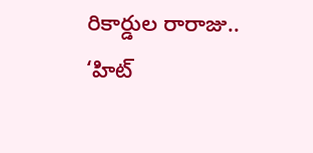రికార్డుల రారాజు.. ‘హిట్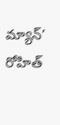మ్యాన్’ రోహిత్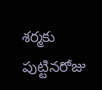శర్మకు పుట్టినరోజు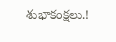శుభాకంక్షలు.!